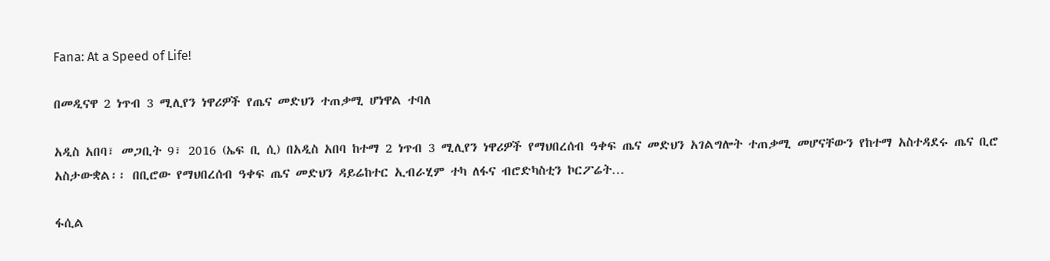Fana: At a Speed of Life!

በመዲናዋ 2 ነጥብ 3 ሚሊየን ነዋሪዎች የጤና መድህን ተጠቃሚ ሆነዋል ተባለ

አዲስ አበባ፣ መጋቢት 9፣ 2016 (ኤፍ ቢ ሲ) በአዲስ አበባ ከተማ 2 ነጥብ 3 ሚሊየን ነዋሪዎች የማህበረሰብ ዓቀፍ ጤና መድህን አገልግሎት ተጠቃሚ መሆናቸውን የከተማ አስተዳደሩ ጤና ቢሮ አስታውቋል፡፡ በቢሮው የማህበረሰብ ዓቀፍ ጤና መድህን ዳይሬከተር ኢብራሂም ተካ ለፋና ብሮድካስቲን ኮርፖሬት…

ፋሲል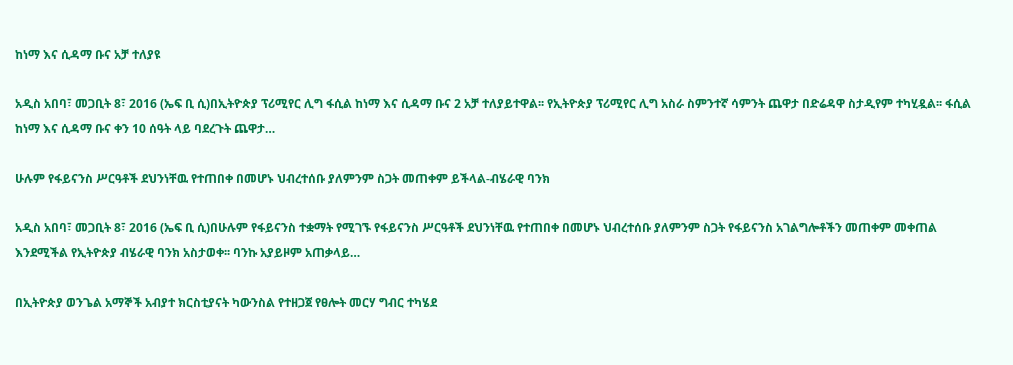ከነማ እና ሲዳማ ቡና አቻ ተለያዩ

አዲስ አበባ፣ መጋቢት 8፣ 2016 (ኤፍ ቢ ሲ)በኢትዮጵያ ፕሪሚየር ሊግ ፋሲል ከነማ እና ሲዳማ ቡና 2 አቻ ተለያይተዋል፡፡ የኢትዮጵያ ፕሪሚየር ሊግ አስራ ስምንተኛ ሳምንት ጨዋታ በድሬዳዋ ስታዲየም ተካሂዷል፡፡ ፋሲል ከነማ እና ሲዳማ ቡና ቀን 10 ሰዓት ላይ ባደረጉት ጨዋታ…

ሁሉም የፋይናንስ ሥርዓቶች ደህንነቸዉ የተጠበቀ በመሆኑ ህብረተሰቡ ያለምንም ስጋት መጠቀም ይችላል-ብሄራዊ ባንክ

አዲስ አበባ፣ መጋቢት 8፣ 2016 (ኤፍ ቢ ሲ)በሁሉም የፋይናንስ ተቋማት የሚገኙ የፋይናንስ ሥርዓቶች ደህንነቸዉ የተጠበቀ በመሆኑ ህብረተሰቡ ያለምንም ስጋት የፋይናንስ አገልግሎቶችን መጠቀም መቀጠል እንደሚችል የኢትዮጵያ ብሄራዊ ባንክ አስታወቀ፡፡ ባንኩ አያይዞም አጠቃላይ…

በኢትዮጵያ ወንጌል አማኞች አብያተ ክርስቲያናት ካውንስል የተዘጋጀ የፀሎት መርሃ ግብር ተካሄደ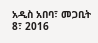አዲስ አበባ፣ መጋቢት 8፣ 2016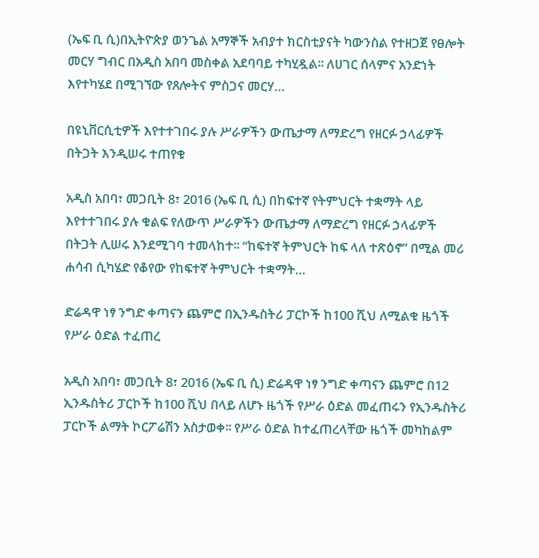(ኤፍ ቢ ሲ)በኢትዮጵያ ወንጌል አማኞች አብያተ ክርስቲያናት ካውንስል የተዘጋጀ የፀሎት መርሃ ግብር በአዲስ አበባ መስቀል አደባባይ ተካሂዷል፡፡ ለሀገር ሰላምና አንድነት  እየተካሄደ በሚገኘው የጸሎትና ምስጋና መርሃ…

በዩኒቨርሲቲዎች እየተተገበሩ ያሉ ሥራዎችን ውጤታማ ለማድረግ የዘርፉ ኃላፊዎች በትጋት እንዲሠሩ ተጠየቁ

አዲስ አበባ፣ መጋቢት 8፣ 2016 (ኤፍ ቢ ሲ) በከፍተኛ የትምህርት ተቋማት ላይ እየተተገበሩ ያሉ ቁልፍ የለውጥ ሥራዎችን ውጤታማ ለማድረግ የዘርፉ ኃላፊዎች በትጋት ሊሠሩ እንደሚገባ ተመላከተ፡፡ “ከፍተኛ ትምህርት ከፍ ላለ ተጽዕኖ” በሚል መሪ ሐሳብ ሲካሄድ የቆየው የከፍተኛ ትምህርት ተቋማት…

ድሬዳዋ ነፃ ንግድ ቀጣናን ጨምሮ በኢንዱስትሪ ፓርኮች ከ100 ሺህ ለሚልቁ ዜጎች የሥራ ዕድል ተፈጠረ

አዲስ አበባ፣ መጋቢት 8፣ 2016 (ኤፍ ቢ ሲ) ድሬዳዋ ነፃ ንግድ ቀጣናን ጨምሮ በ12 ኢንዱስትሪ ፓርኮች ከ100 ሺህ በላይ ለሆኑ ዜጎች የሥራ ዕድል መፈጠሩን የኢንዱስትሪ ፓርኮች ልማት ኮርፖሬሽን አስታወቀ፡፡ የሥራ ዕድል ከተፈጠረላቸው ዜጎች መካከልም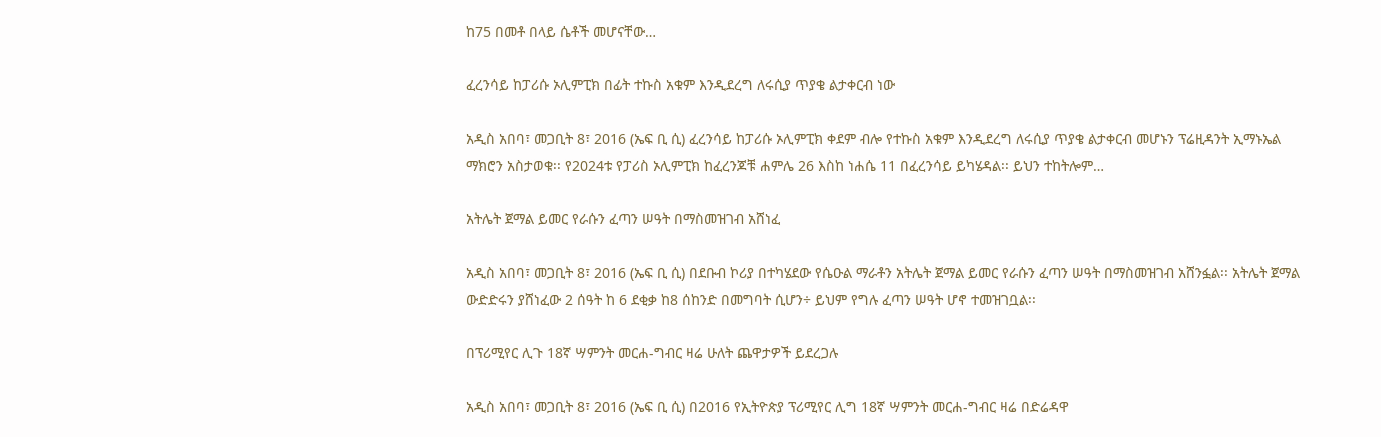ከ75 በመቶ በላይ ሴቶች መሆናቸው…

ፈረንሳይ ከፓሪሱ ኦሊምፒክ በፊት ተኩስ አቁም እንዲደረግ ለሩሲያ ጥያቄ ልታቀርብ ነው

አዲስ አበባ፣ መጋቢት 8፣ 2016 (ኤፍ ቢ ሲ) ፈረንሳይ ከፓሪሱ ኦሊምፒክ ቀደም ብሎ የተኩስ አቁም እንዲደረግ ለሩሲያ ጥያቄ ልታቀርብ መሆኑን ፕሬዚዳንት ኢማኑኤል ማክሮን አስታወቁ፡፡ የ2024ቱ የፓሪስ ኦሊምፒክ ከፈረንጆቹ ሐምሌ 26 እስከ ነሐሴ 11 በፈረንሳይ ይካሄዳል፡፡ ይህን ተከትሎም…

አትሌት ጀማል ይመር የራሱን ፈጣን ሠዓት በማስመዝገብ አሸነፈ

አዲስ አበባ፣ መጋቢት 8፣ 2016 (ኤፍ ቢ ሲ) በደቡብ ኮሪያ በተካሄደው የሴዑል ማራቶን አትሌት ጀማል ይመር የራሱን ፈጣን ሠዓት በማስመዝገብ አሸንፏል፡፡ አትሌት ጀማል ውድድሩን ያሸነፈው 2 ሰዓት ከ 6 ደቂቃ ከ8 ሰከንድ በመግባት ሲሆን÷ ይህም የግሉ ፈጣን ሠዓት ሆኖ ተመዝገቧል፡፡

በፕሪሚየር ሊጉ 18ኛ ሣምንት መርሐ-ግብር ዛሬ ሁለት ጨዋታዎች ይደረጋሉ

አዲስ አበባ፣ መጋቢት 8፣ 2016 (ኤፍ ቢ ሲ) በ2016 የኢትዮጵያ ፕሪሚየር ሊግ 18ኛ ሣምንት መርሐ-ግብር ዛሬ በድሬዳዋ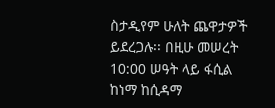ስታዲየም ሁለት ጨዋታዎች ይደረጋሉ፡፡ በዚሁ መሠረት 10:00 ሠዓት ላይ ፋሲል ከነማ ከሲዳማ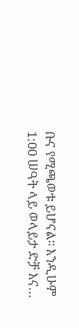ቡና የሚጫወቱ ይሆናል፡፡ እንዲሁም 1:00 ሠዓት ላይ ወላይታ ድቻ እና…